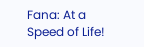Fana: At a Speed of Life!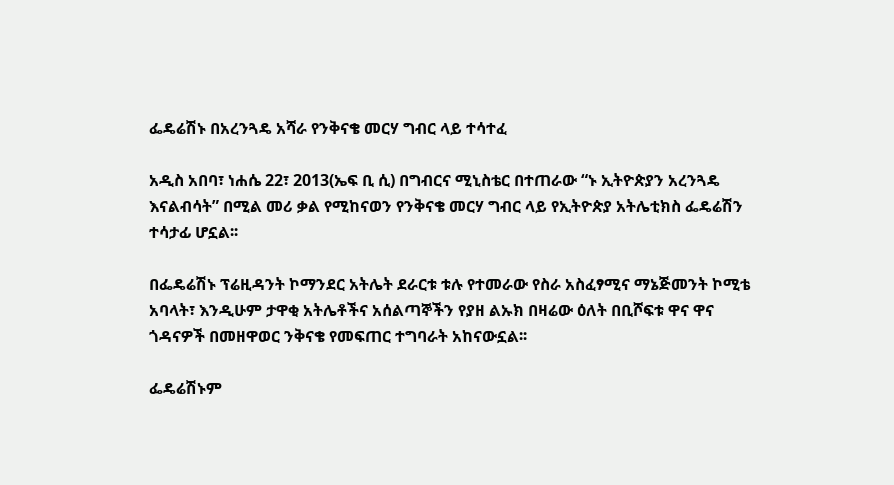ፌዴሬሽኑ በአረንጓዴ አሻራ የንቅናቄ መርሃ ግብር ላይ ተሳተፈ

አዲስ አበባ፣ ነሐሴ 22፣ 2013(ኤፍ ቢ ሲ) በግብርና ሚኒስቴር በተጠራው “ኑ ኢትዮጵያን አረንጓዴ እናልብሳት” በሚል መሪ ቃል የሚከናወን የንቅናቄ መርሃ ግብር ላይ የኢትዮጵያ አትሌቲክስ ፌዴሬሽን ተሳታፊ ሆኗል፡፡

በፌዴሬሽኑ ፕሬዚዳንት ኮማንደር አትሌት ደራርቱ ቱሉ የተመራው የስራ አስፈፃሚና ማኔጅመንት ኮሚቴ አባላት፣ እንዲሁም ታዋቂ አትሌቶችና አሰልጣኞችን የያዘ ልኡክ በዛሬው ዕለት በቢሾፍቱ ዋና ዋና ጎዳናዎች በመዘዋወር ንቅናቄ የመፍጠር ተግባራት አከናውኗል፡፡

ፌዴሬሽኑም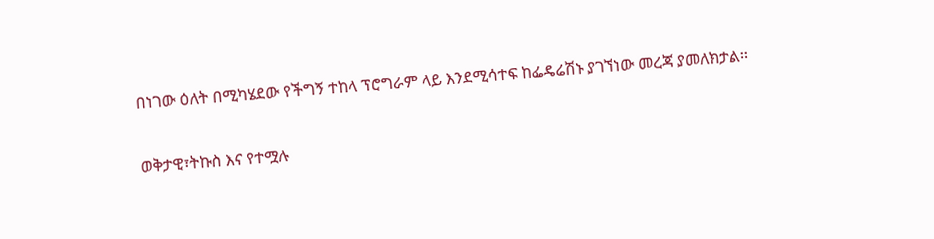በነገው ዕለት በሚካሄደው የችግኝ ተከላ ፕሮግራም ላይ እንደሚሳተፍ ከፌዴሬሽኑ ያገኘነው መረጃ ያመለክታል፡፡

ወቅታዊ፣ትኩስ እና የተሟሉ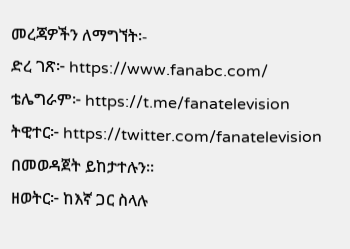መረጃዎችን ለማግኘት፡-
ድረ ገጽ፦ https://www.fanabc.com/
ቴሌግራም፦ https://t.me/fanatelevision
ትዊተር፦ https://twitter.com/fanatelevision በመወዳጀት ይከታተሉን፡፡
ዘወትር፦ ከእኛ ጋር ስላሉ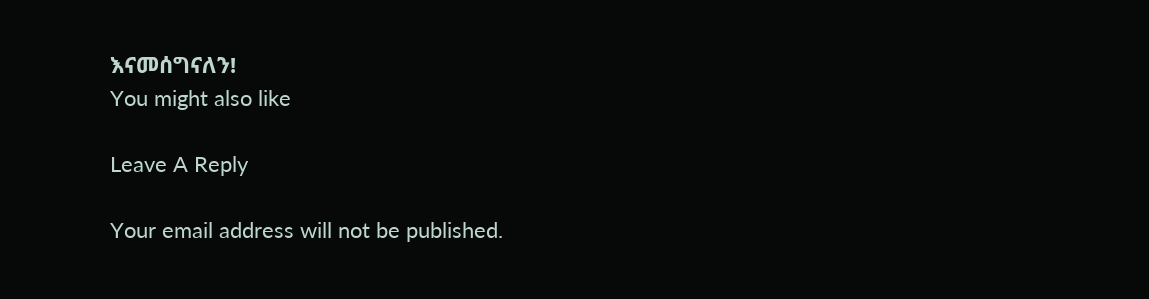እናመሰግናለን!
You might also like

Leave A Reply

Your email address will not be published.